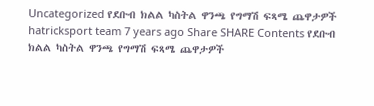Uncategorized የደቡብ ክልል ካስትል ዋንጫ የግማሽ ፍጻሜ ጨዋታዎች hatricksport team 7 years ago Share SHARE Contents የደቡብ ክልል ካስትል ዋንጫ የግማሽ ፍጻሜ ጨዋታዎች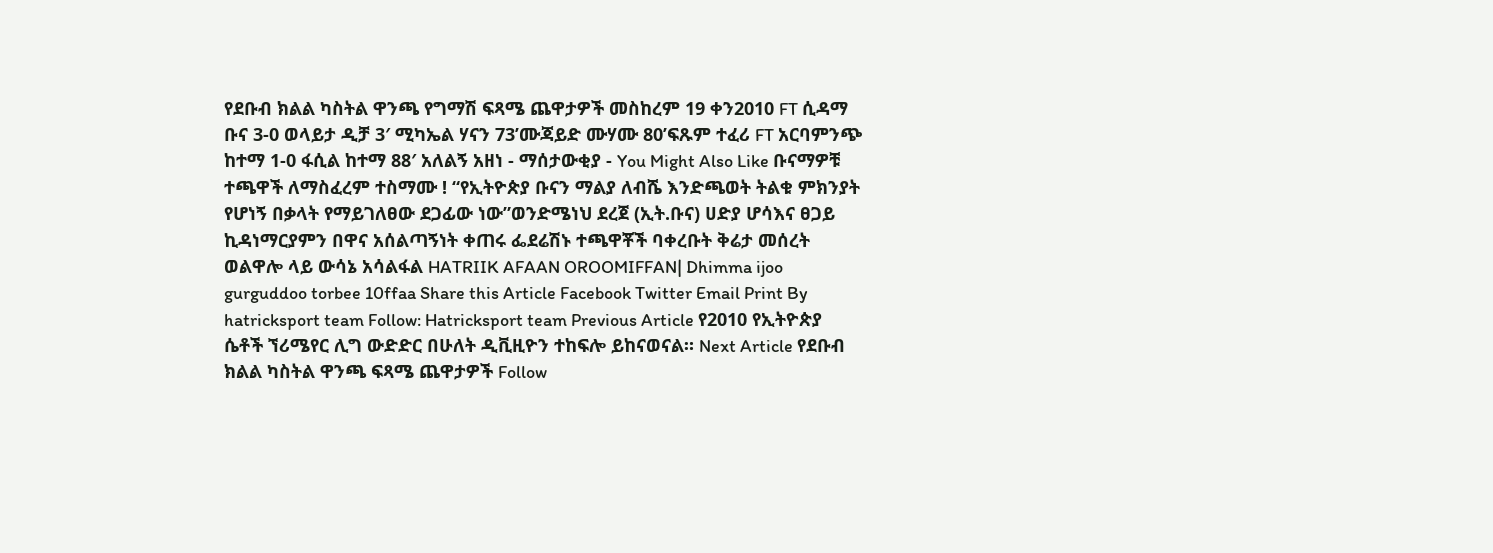የደቡብ ክልል ካስትል ዋንጫ የግማሽ ፍጻሜ ጨዋታዎች መስከረም 19 ቀን2010 FT ሲዳማ ቡና 3-0 ወላይታ ዲቻ 3′ ሚካኤል ሃናን 73’ሙጃይድ ሙሃሙ 80’ፍጹም ተፈሪ FT አርባምንጭ ከተማ 1-0 ፋሲል ከተማ 88′ አለልኝ አዘነ - ማሰታውቂያ - You Might Also Like ቡናማዎቹ ተጫዋች ለማስፈረም ተስማሙ ! “የኢትዮጵያ ቡናን ማልያ ለብሼ እንድጫወት ትልቁ ምክንያት የሆነኝ በቃላት የማይገለፀው ደጋፊው ነው”ወንድሜነህ ደረጀ (ኢት.ቡና) ሀድያ ሆሳእና ፀጋይ ኪዳነማርያምን በዋና አሰልጣኝነት ቀጠሩ ፌደሬሽኑ ተጫዋቾች ባቀረቡት ቅሬታ መሰረት ወልዋሎ ላይ ውሳኔ አሳልፋል HATRIIK AFAAN OROOMIFFAN| Dhimma ijoo gurguddoo torbee 10ffaa Share this Article Facebook Twitter Email Print By hatricksport team Follow: Hatricksport team Previous Article የ2010 የኢትዮጵያ ሴቶች ኘሪሜየር ሊግ ውድድር በሁለት ዲቪዚዮን ተከፍሎ ይከናወናል። Next Article የደቡብ ክልል ካስትል ዋንጫ ፍጻሜ ጨዋታዎች Follow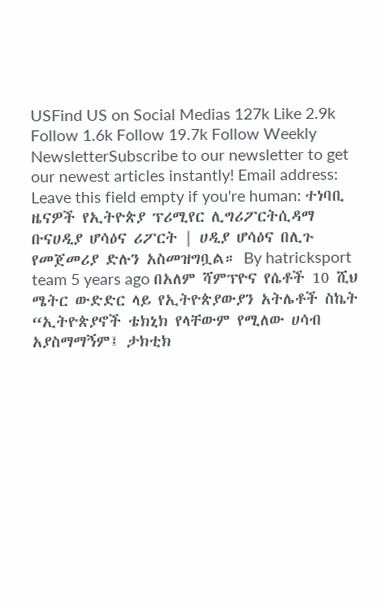USFind US on Social Medias 127k Like 2.9k Follow 1.6k Follow 19.7k Follow Weekly NewsletterSubscribe to our newsletter to get our newest articles instantly! Email address: Leave this field empty if you're human: ተነባቢ ዜናዎች የኢትዮጵያ ፕሪሚየር ሊግሪፖርትሲዳማ ቡናሀዲያ ሆሳዕና ሪፖርት | ሀዲያ ሆሳዕና በሊጉ የመጀመሪያ ድሉን አስመዝግቧል። By hatricksport team 5 years ago በአለም ሻምፕዮና የሴቶች 10 ሺህ ሜትር ውድድር ላይ የኢትዮጵያውያን አትሌቶች ስኬት “ኢትዮጵያኖች ቴክኒክ የላቸውም የሚለው ሀሳብ አያስማማኝም፤ ታክቲክ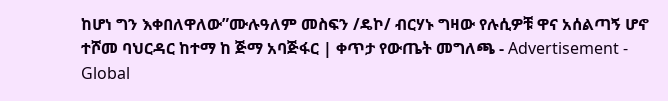ከሆነ ግን እቀበለዋለው”ሙሉዓለም መስፍን /ዴኮ/ ብርሃኑ ግዛው የሉሲዎቹ ዋና አሰልጣኝ ሆኖ ተሾመ ባህርዳር ከተማ ከ ጅማ አባጅፋር | ቀጥታ የውጤት መግለጫ - Advertisement - Global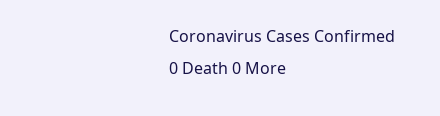Coronavirus Cases Confirmed 0 Death 0 More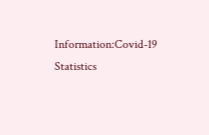Information:Covid-19 Statistics